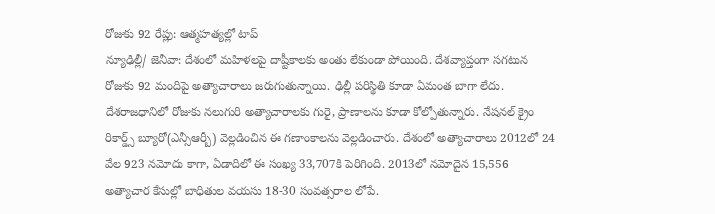రోజుకు 92 రేప్లు: ఆత్మహత్యల్లో టాప్
న్యూఢిల్లీ/ జెనీవా: దేశంలో మహిళలపై దాష్టీకాలకు అంతు లేకుండా పోయింది. దేశవ్యాప్తంగా సగటున రోజుకు 92 మందిపై అత్యాచారాలు జరుగుతున్నాయి. ఢిల్లీ పరిస్థితి కూడా ఏమంత బాగా లేదు. దేశరాజధానిలో రోజుకు నలుగురి అత్యాచారాలకు గురై, ప్రాణాలను కూడా కోల్పోతున్నారు. నేషనల్ క్రైం రికార్డ్స్ బ్యూరో(ఎన్సీఆర్బీ) వెల్లడించిన ఈ గణాంకాలను వెల్లడించారు. దేశంలో అత్యాచారాలు 2012లో 24 వేల 923 నమోదు కాగా, ఏడాదిలో ఈ సంఖ్య 33,707కి పెరిగింది. 2013లో నమోదైన 15,556 అత్యాచార కేసుల్లో బాధితుల వయసు 18-30 సంవత్సరాల లోపే.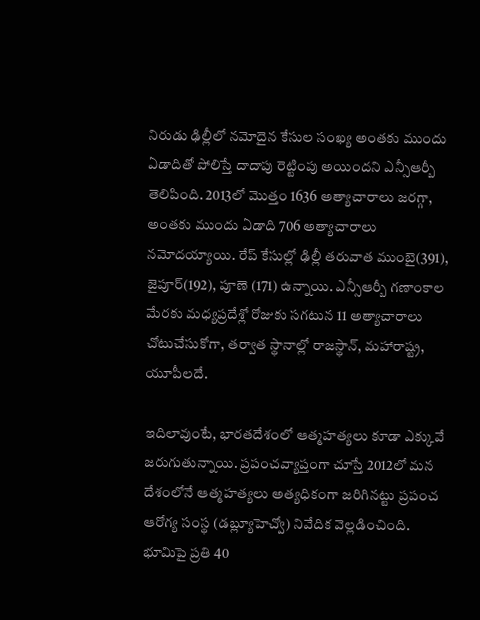నిరుడు ఢిల్లీలో నమోదైన కేసుల సంఖ్య అంతకు ముందు ఏడాదితో పోలిస్తే దాదాపు రెట్టింపు అయిందని ఎన్సీఆర్బీ తెలిపింది. 2013లో మొత్తం 1636 అత్యాచారాలు జరగ్గా, అంతకు ముందు ఏడాది 706 అత్యాచారాలు నమోదయ్యాయి. రేప్ కేసుల్లో ఢిల్లీ తరువాత ముంబై(391), జైపూర్(192), పూణె (171) ఉన్నాయి. ఎన్సీఆర్బీ గణాంకాల మేరకు మధ్యప్రదేశ్లో రోజుకు సగటున 11 అత్యాచారాలు చోటుచేసుకోగా, తర్వాత స్థానాల్లో రాజస్థాన్, మహారాష్ట్ర, యూపీలదే.

ఇదిలావుంటే, భారతదేశంలో ఆత్మహత్యలు కూడా ఎక్కువే జరుగుతున్నాయి. ప్రపంచవ్యాప్తంగా చూస్తే 2012లో మన దేశంలోనే ఆత్మహత్యలు అత్యధికంగా జరిగినట్టు ప్రపంచ ఆరోగ్య సంస్థ (డబ్ల్యూహెచ్వో) నివేదిక వెల్లడించింది. భూమిపై ప్రతి 40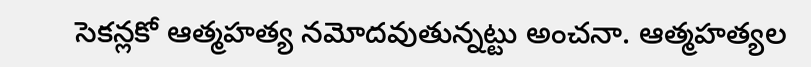సెకన్లకో ఆత్మహత్య నమోదవుతున్నట్టు అంచనా. ఆత్మహత్యల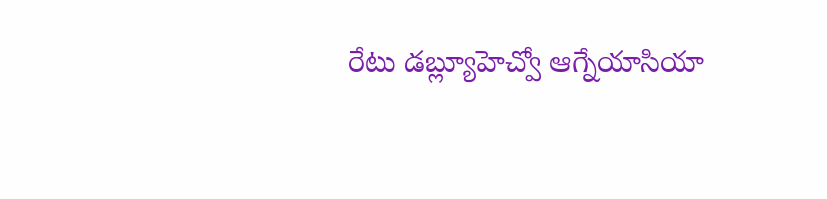రేటు డబ్ల్యూహెచ్వో ఆగ్నేయాసియా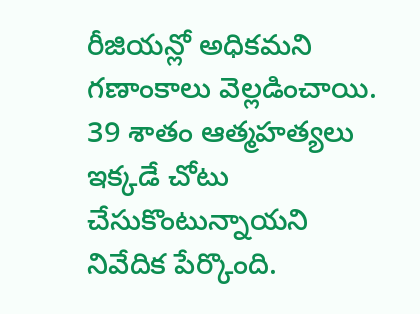రీజియన్లో అధికమని గణాంకాలు వెల్లడించాయి. 39 శాతం ఆత్మహత్యలు ఇక్కడే చోటు చేసుకొంటున్నాయని నివేదిక పేర్కొంది.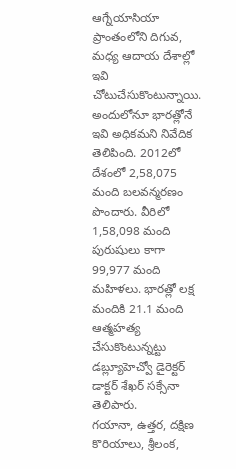ఆగ్నేయాసియా ప్రాంతంలోని దిగువ, మధ్య ఆదాయ దేశాల్లో ఇవి చోటుచేసుకొంటున్నాయి. అందులోనూ భారత్లోనే ఇవి అధికమని నివేదిక తెలిపింది. 2012లో దేశంలో 2,58,075 మంది బలవన్మరణం పొందారు. వీరిలో 1,58,098 మంది పురుషులు కాగా 99,977 మంది మహిళలు. భారత్లో లక్ష మందికి 21.1 మంది ఆత్మహత్య చేసుకొంటున్నట్టు డబ్ల్యూహెచ్వో డైరెక్టర్ డాక్టర్ శేఖర్ సక్సేనా తెలిపారు.
గయానా, ఉత్తర, దక్షిణ కొరియాలు, శ్రీలంక,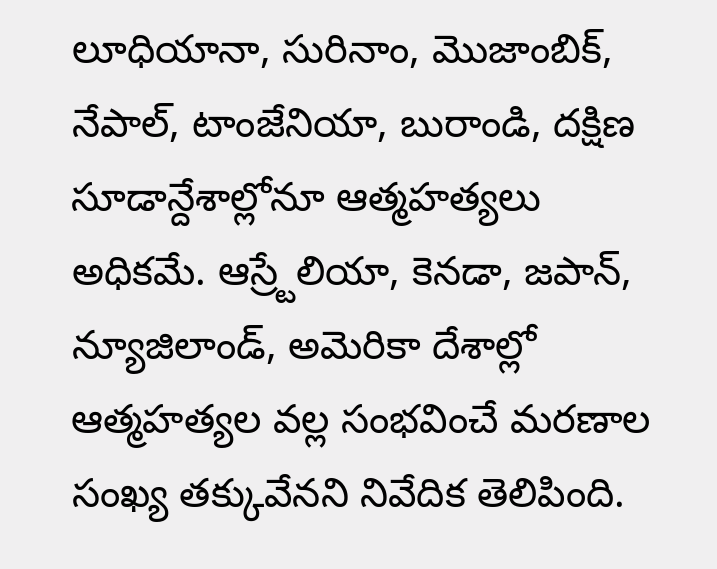లూధియానా, సురినాం, మొజాంబిక్, నేపాల్, టాంజేనియా, బురాండి, దక్షిణ సూడాన్దేశాల్లోనూ ఆత్మహత్యలు అధికమే. ఆస్ర్టేలియా, కెనడా, జపాన్, న్యూజిలాండ్, అమెరికా దేశాల్లో ఆత్మహత్యల వల్ల సంభవించే మరణాల సంఖ్య తక్కువేనని నివేదిక తెలిపింది.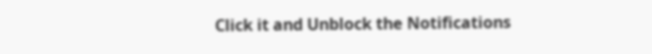Click it and Unblock the Notifications